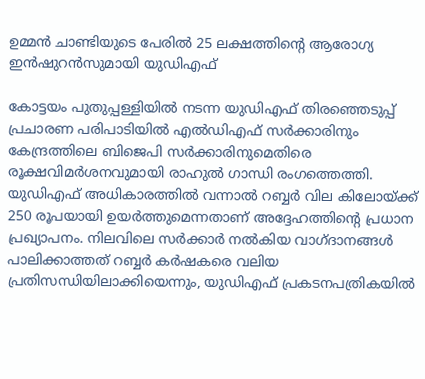ഉമ്മൻ ചാണ്ടിയുടെ പേരിൽ 25 ലക്ഷത്തിന്റെ ആരോഗ്യ ഇൻഷുറൻസുമായി യുഡിഎഫ്

കോട്ടയം പുതുപ്പള്ളിയിൽ നടന്ന യുഡിഎഫ് തിരഞ്ഞെടുപ്പ് പ്രചാരണ പരിപാടിയിൽ എൽഡിഎഫ് സർക്കാരിനും കേന്ദ്രത്തിലെ ബിജെപി സർക്കാരിനുമെതിരെ രൂക്ഷവിമർശനവുമായി രാഹുൽ ഗാന്ധി രംഗത്തെത്തി. യുഡിഎഫ് അധികാരത്തിൽ വന്നാൽ റബ്ബർ വില കിലോയ്ക്ക് 250 രൂപയായി ഉയർത്തുമെന്നതാണ് അദ്ദേഹത്തിന്റെ പ്രധാന പ്രഖ്യാപനം. നിലവിലെ സർക്കാർ നൽകിയ വാഗ്ദാനങ്ങൾ പാലിക്കാത്തത് റബ്ബർ കർഷകരെ വലിയ പ്രതിസന്ധിയിലാക്കിയെന്നും, യുഡിഎഫ് പ്രകടനപത്രികയിൽ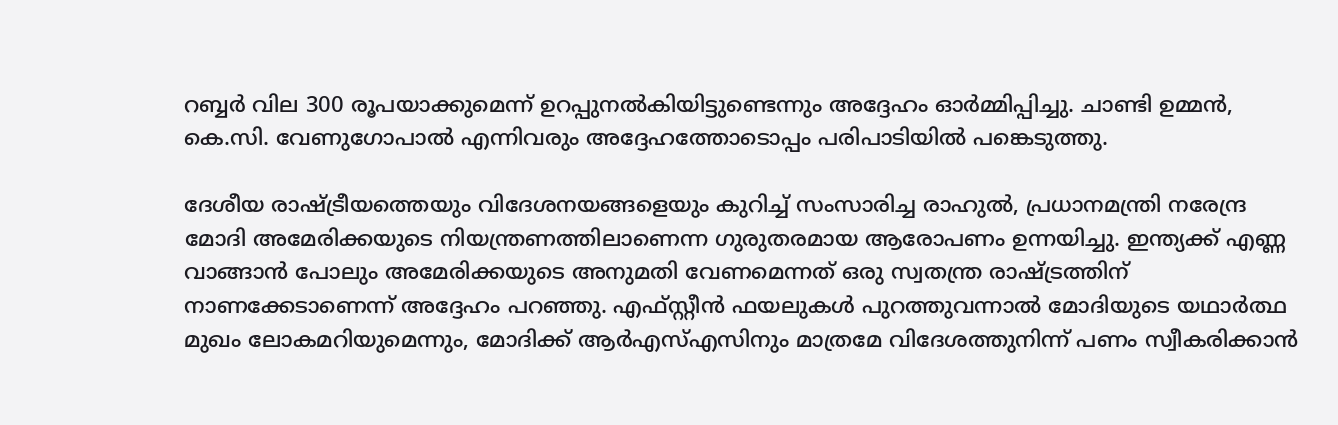റബ്ബർ വില 300 രൂപയാക്കുമെന്ന് ഉറപ്പുനൽകിയിട്ടുണ്ടെന്നും അദ്ദേഹം ഓർമ്മിപ്പിച്ചു. ചാണ്ടി ഉമ്മൻ, കെ.സി. വേണുഗോപാൽ എന്നിവരും അദ്ദേഹത്തോടൊപ്പം പരിപാടിയിൽ പങ്കെടുത്തു.

ദേശീയ രാഷ്ട്രീയത്തെയും വിദേശനയങ്ങളെയും കുറിച്ച് സംസാരിച്ച രാഹുൽ, പ്രധാനമന്ത്രി നരേന്ദ്ര മോദി അമേരിക്കയുടെ നിയന്ത്രണത്തിലാണെന്ന ഗുരുതരമായ ആരോപണം ഉന്നയിച്ചു. ഇന്ത്യക്ക് എണ്ണ വാങ്ങാൻ പോലും അമേരിക്കയുടെ അനുമതി വേണമെന്നത് ഒരു സ്വതന്ത്ര രാഷ്ട്രത്തിന് നാണക്കേടാണെന്ന് അദ്ദേഹം പറഞ്ഞു. എഫ്‌സ്റ്റീൻ ഫയലുകൾ പുറത്തുവന്നാൽ മോദിയുടെ യഥാർത്ഥ മുഖം ലോകമറിയുമെന്നും, മോദിക്ക് ആർഎസ്എസിനും മാത്രമേ വിദേശത്തുനിന്ന് പണം സ്വീകരിക്കാൻ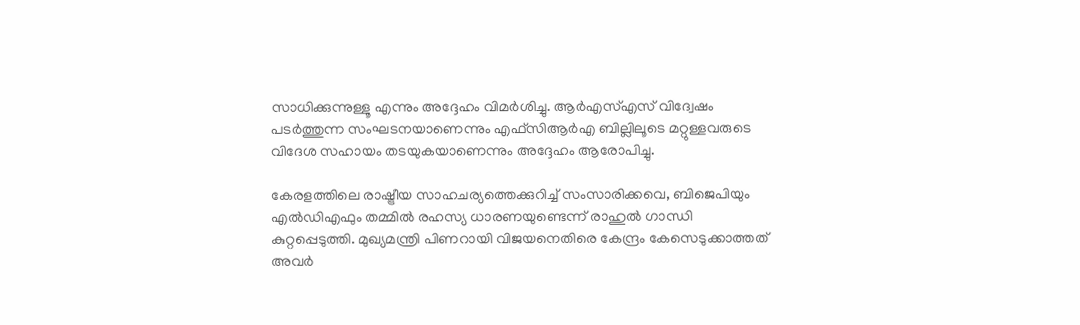സാധിക്കുന്നുള്ളൂ എന്നും അദ്ദേഹം വിമർശിച്ചു. ആർഎസ്എസ് വിദ്വേഷം പടർത്തുന്ന സംഘടനയാണെന്നും എഫ്‌സിആർഎ ബില്ലിലൂടെ മറ്റുള്ളവരുടെ വിദേശ സഹായം തടയുകയാണെന്നും അദ്ദേഹം ആരോപിച്ചു.

കേരളത്തിലെ രാഷ്ട്രീയ സാഹചര്യത്തെക്കുറിച്ച് സംസാരിക്കവെ, ബിജെപിയും എൽഡിഎഫും തമ്മിൽ രഹസ്യ ധാരണയുണ്ടെന്ന് രാഹുൽ ഗാന്ധി കുറ്റപ്പെടുത്തി. മുഖ്യമന്ത്രി പിണറായി വിജയനെതിരെ കേന്ദ്രം കേസെടുക്കാത്തത് അവർ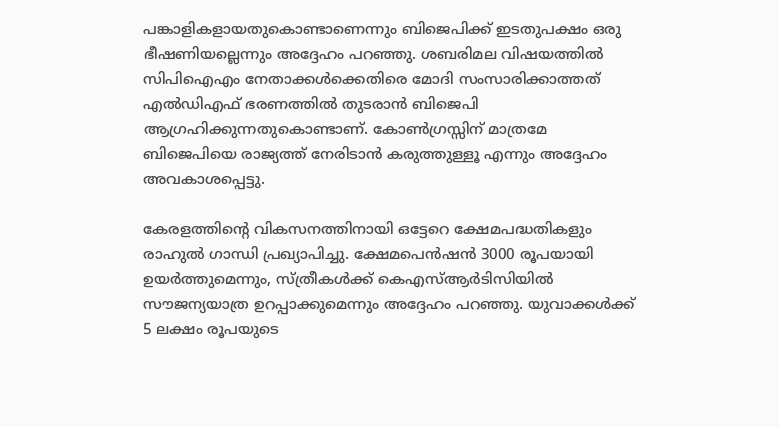പങ്കാളികളായതുകൊണ്ടാണെന്നും ബിജെപിക്ക് ഇടതുപക്ഷം ഒരു ഭീഷണിയല്ലെന്നും അദ്ദേഹം പറഞ്ഞു. ശബരിമല വിഷയത്തിൽ സിപിഐഎം നേതാക്കൾക്കെതിരെ മോദി സംസാരിക്കാത്തത് എൽഡിഎഫ് ഭരണത്തിൽ തുടരാൻ ബിജെപി ആഗ്രഹിക്കുന്നതുകൊണ്ടാണ്. കോൺഗ്രസ്സിന് മാത്രമേ ബിജെപിയെ രാജ്യത്ത് നേരിടാൻ കരുത്തുള്ളൂ എന്നും അദ്ദേഹം അവകാശപ്പെട്ടു.

കേരളത്തിന്റെ വികസനത്തിനായി ഒട്ടേറെ ക്ഷേമപദ്ധതികളും രാഹുൽ ഗാന്ധി പ്രഖ്യാപിച്ചു. ക്ഷേമപെൻഷൻ 3000 രൂപയായി ഉയർത്തുമെന്നും, സ്ത്രീകൾക്ക് കെഎസ്ആർടിസിയിൽ സൗജന്യയാത്ര ഉറപ്പാക്കുമെന്നും അദ്ദേഹം പറഞ്ഞു. യുവാക്കൾക്ക് 5 ലക്ഷം രൂപയുടെ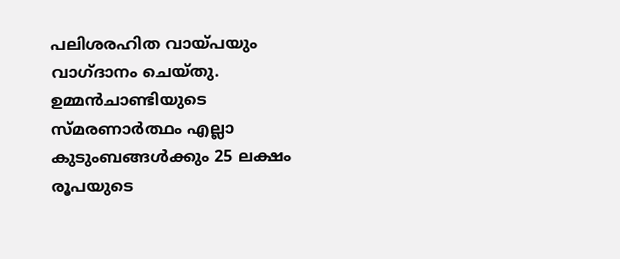പലിശരഹിത വായ്പയും വാഗ്ദാനം ചെയ്തു. ഉമ്മൻചാണ്ടിയുടെ സ്മരണാർത്ഥം എല്ലാ കുടുംബങ്ങൾക്കും 25 ലക്ഷം രൂപയുടെ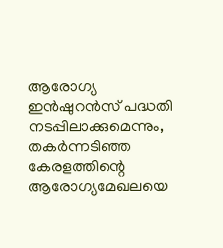ആരോഗ്യ ഇൻഷുറൻസ് പദ്ധതി നടപ്പിലാക്കുമെന്നും, തകർന്നടിഞ്ഞ കേരളത്തിന്റെ ആരോഗ്യമേഖലയെ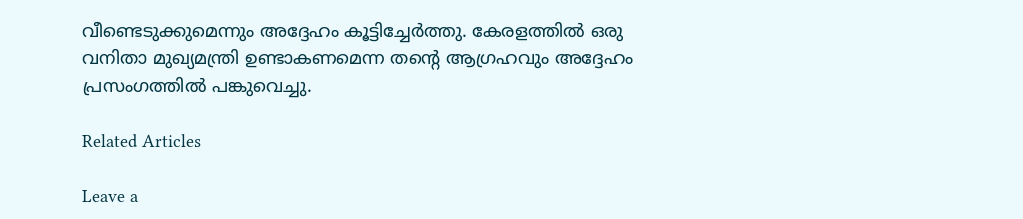വീണ്ടെടുക്കുമെന്നും അദ്ദേഹം കൂട്ടിച്ചേർത്തു. കേരളത്തിൽ ഒരു വനിതാ മുഖ്യമന്ത്രി ഉണ്ടാകണമെന്ന തന്റെ ആഗ്രഹവും അദ്ദേഹം പ്രസംഗത്തിൽ പങ്കുവെച്ചു.

Related Articles

Leave a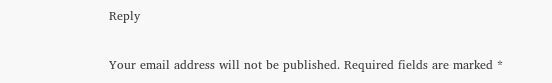Reply

Your email address will not be published. Required fields are marked *